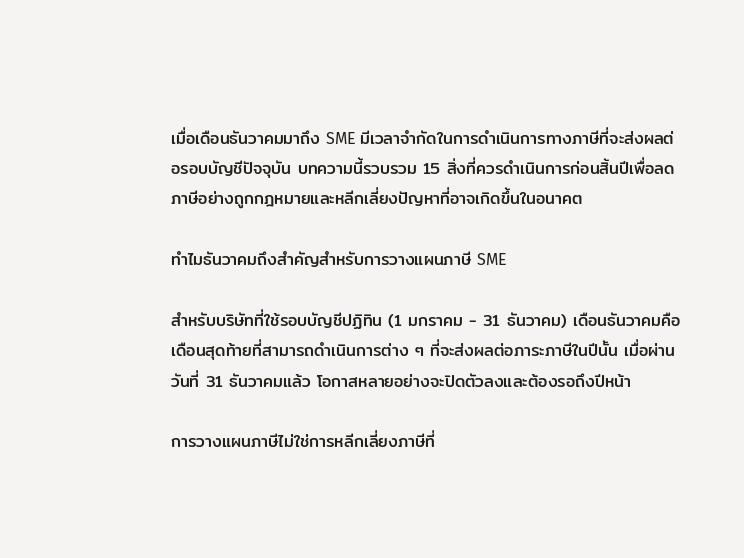เมื่อเดือนธันวาคมมาถึง SME มีเวลาจำกัดในการดำเนินการทางภาษีที่จะส่งผลต่อรอบบัญชีปัจจุบัน บทความนี้รวบรวม 15 สิ่งที่ควรดำเนินการก่อนสิ้นปีเพื่อลดภาษีอย่างถูกกฎหมายและหลีกเลี่ยงปัญหาที่อาจเกิดขึ้นในอนาคต

ทำไมธันวาคมถึงสำคัญสำหรับการวางแผนภาษี SME

สำหรับบริษัทที่ใช้รอบบัญชีปฏิทิน (1 มกราคม - 31 ธันวาคม) เดือนธันวาคมคือเดือนสุดท้ายที่สามารถดำเนินการต่าง ๆ ที่จะส่งผลต่อภาระภาษีในปีนั้น เมื่อผ่านวันที่ 31 ธันวาคมแล้ว โอกาสหลายอย่างจะปิดตัวลงและต้องรอถึงปีหน้า

การวางแผนภาษีไม่ใช่การหลีกเลี่ยงภาษีที่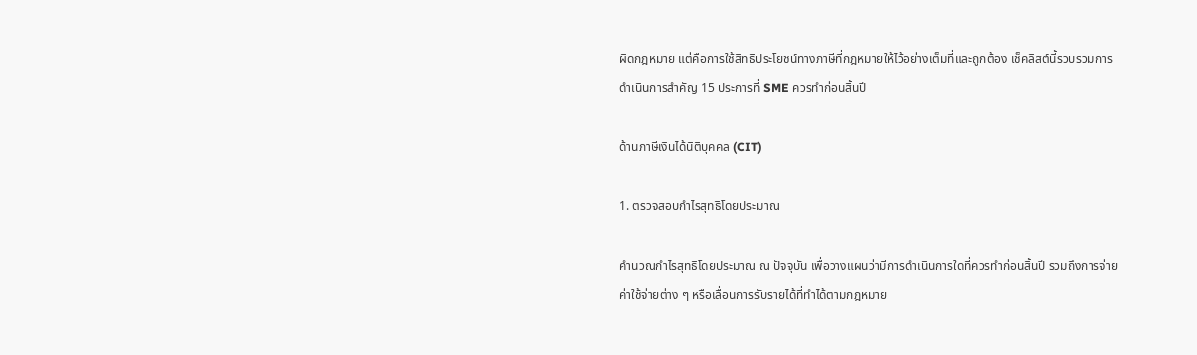ผิดกฎหมาย แต่คือการใช้สิทธิประโยชน์ทางภาษีที่กฎหมายให้ไว้อย่างเต็มที่และถูกต้อง เช็คลิสต์นี้รวบรวมการดำเนินการสำคัญ 15 ประการที่ SME ควรทำก่อนสิ้นปี

ด้านภาษีเงินได้นิติบุคคล (CIT)

1. ตรวจสอบกำไรสุทธิโดยประมาณ

คำนวณกำไรสุทธิโดยประมาณ ณ ปัจจุบัน เพื่อวางแผนว่ามีการดำเนินการใดที่ควรทำก่อนสิ้นปี รวมถึงการจ่ายค่าใช้จ่ายต่าง ๆ หรือเลื่อนการรับรายได้ที่ทำได้ตามกฎหมาย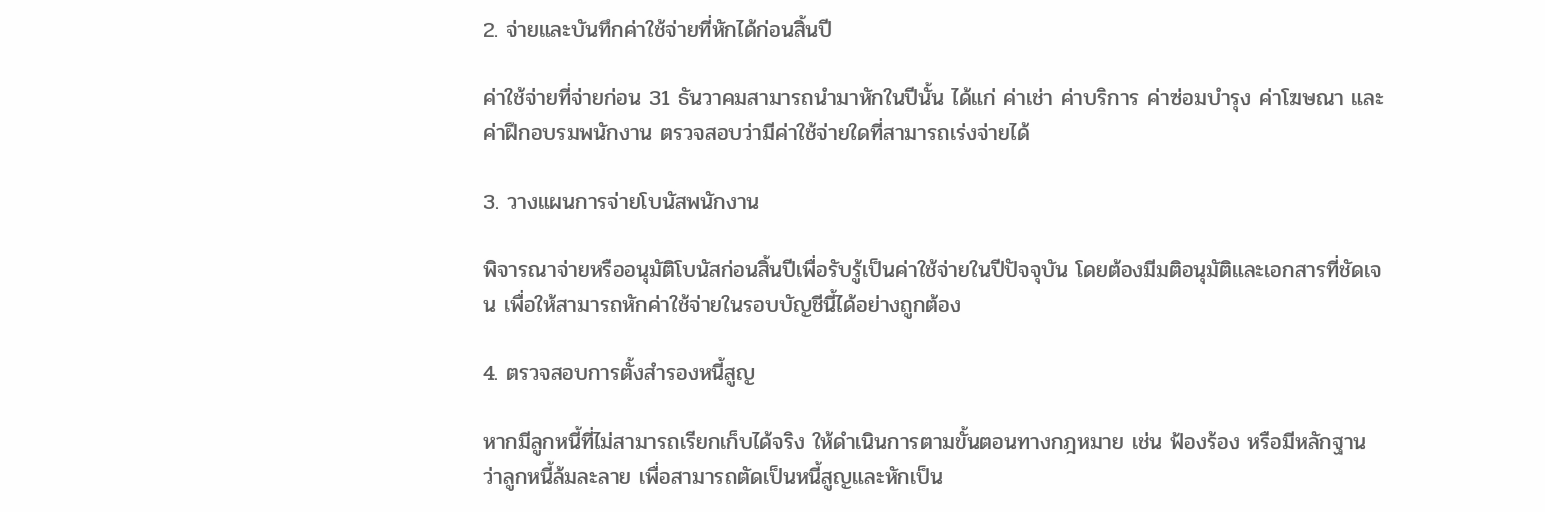2. จ่ายและบันทึกค่าใช้จ่ายที่หักได้ก่อนสิ้นปี

ค่าใช้จ่ายที่จ่ายก่อน 31 ธันวาคมสามารถนำมาหักในปีนั้น ได้แก่ ค่าเช่า ค่าบริการ ค่าซ่อมบำรุง ค่าโฆษณา และค่าฝึกอบรมพนักงาน ตรวจสอบว่ามีค่าใช้จ่ายใดที่สามารถเร่งจ่ายได้

3. วางแผนการจ่ายโบนัสพนักงาน

พิจารณาจ่ายหรืออนุมัติโบนัสก่อนสิ้นปีเพื่อรับรู้เป็นค่าใช้จ่ายในปีปัจจุบัน โดยต้องมีมติอนุมัติและเอกสารที่ชัดเจน เพื่อให้สามารถหักค่าใช้จ่ายในรอบบัญชีนี้ได้อย่างถูกต้อง

4. ตรวจสอบการตั้งสำรองหนี้สูญ

หากมีลูกหนี้ที่ไม่สามารถเรียกเก็บได้จริง ให้ดำเนินการตามขั้นตอนทางกฎหมาย เช่น ฟ้องร้อง หรือมีหลักฐานว่าลูกหนี้ล้มละลาย เพื่อสามารถตัดเป็นหนี้สูญและหักเป็น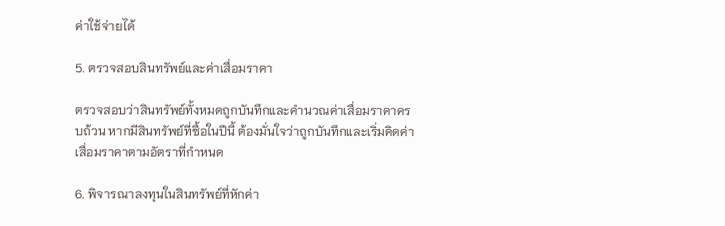ค่าใช้จ่ายได้

5. ตรวจสอบสินทรัพย์และค่าเสื่อมราคา

ตรวจสอบว่าสินทรัพย์ทั้งหมดถูกบันทึกและคำนวณค่าเสื่อมราคาครบถ้วน หากมีสินทรัพย์ที่ซื้อในปีนี้ ต้องมั่นใจว่าถูกบันทึกและเริ่มคิดค่าเสื่อมราคาตามอัตราที่กำหนด

6. พิจารณาลงทุนในสินทรัพย์ที่หักค่า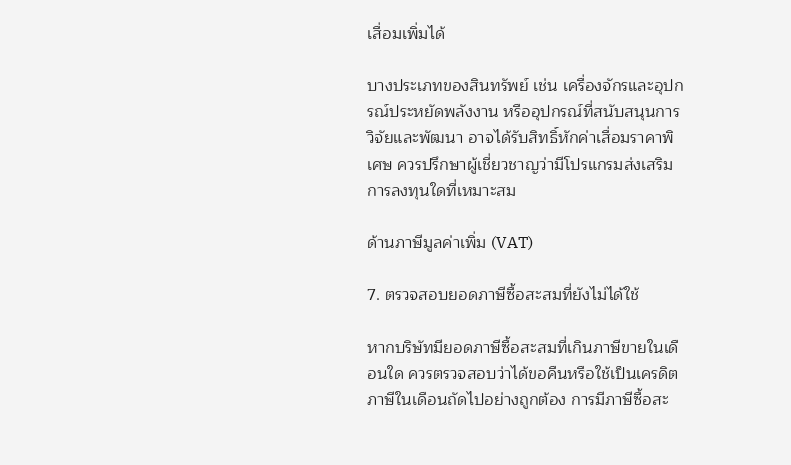เสื่อมเพิ่มได้

บางประเภทของสินทรัพย์ เช่น เครื่องจักรและอุปกรณ์ประหยัดพลังงาน หรืออุปกรณ์ที่สนับสนุนการวิจัยและพัฒนา อาจได้รับสิทธิ์หักค่าเสื่อมราคาพิเศษ ควรปรึกษาผู้เชี่ยวชาญว่ามีโปรแกรมส่งเสริมการลงทุนใดที่เหมาะสม

ด้านภาษีมูลค่าเพิ่ม (VAT)

7. ตรวจสอบยอดภาษีซื้อสะสมที่ยังไม่ได้ใช้

หากบริษัทมียอดภาษีซื้อสะสมที่เกินภาษีขายในเดือนใด ควรตรวจสอบว่าได้ขอคืนหรือใช้เป็นเครดิตภาษีในเดือนถัดไปอย่างถูกต้อง การมีภาษีซื้อสะ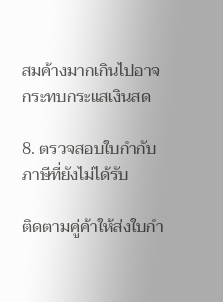สมค้างมากเกินไปอาจกระทบกระแสเงินสด

8. ตรวจสอบใบกำกับภาษีที่ยังไม่ได้รับ

ติดตามคู่ค้าให้ส่งใบกำ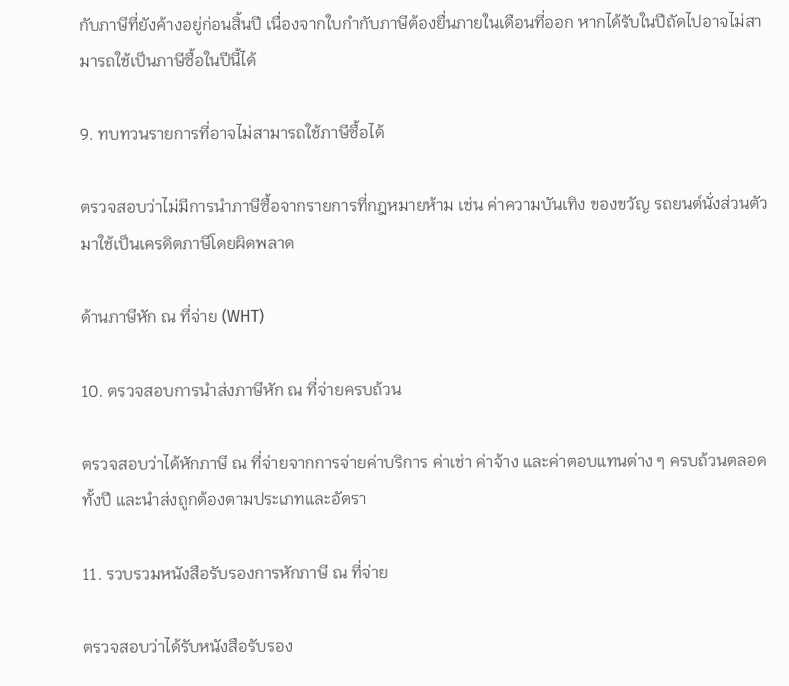กับภาษีที่ยังค้างอยู่ก่อนสิ้นปี เนื่องจากใบกำกับภาษีต้องยื่นภายในเดือนที่ออก หากได้รับในปีถัดไปอาจไม่สามารถใช้เป็นภาษีซื้อในปีนี้ได้

9. ทบทวนรายการที่อาจไม่สามารถใช้ภาษีซื้อได้

ตรวจสอบว่าไม่มีการนำภาษีซื้อจากรายการที่กฎหมายห้าม เช่น ค่าความบันเทิง ของขวัญ รถยนต์นั่งส่วนตัว มาใช้เป็นเครดิตภาษีโดยผิดพลาด

ด้านภาษีหัก ณ ที่จ่าย (WHT)

10. ตรวจสอบการนำส่งภาษีหัก ณ ที่จ่ายครบถ้วน

ตรวจสอบว่าได้หักภาษี ณ ที่จ่ายจากการจ่ายค่าบริการ ค่าเช่า ค่าจ้าง และค่าตอบแทนต่าง ๆ ครบถ้วนตลอดทั้งปี และนำส่งถูกต้องตามประเภทและอัตรา

11. รวบรวมหนังสือรับรองการหักภาษี ณ ที่จ่าย

ตรวจสอบว่าได้รับหนังสือรับรอง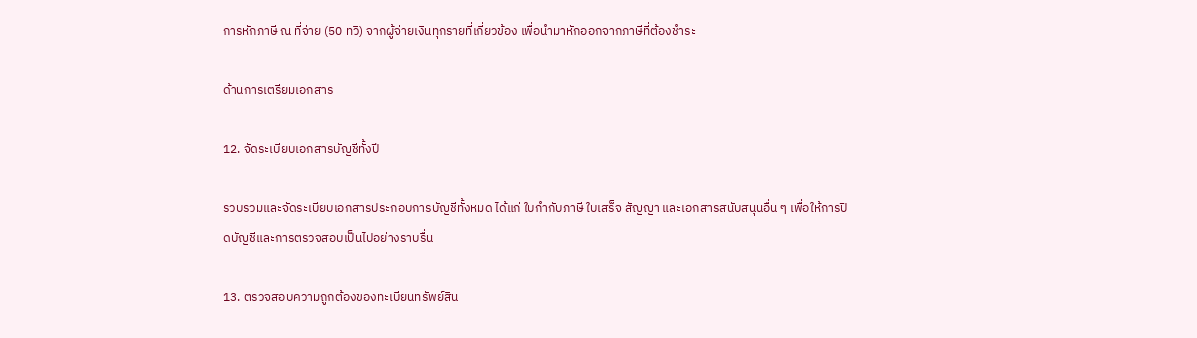การหักภาษี ณ ที่จ่าย (50 ทวิ) จากผู้จ่ายเงินทุกรายที่เกี่ยวข้อง เพื่อนำมาหักออกจากภาษีที่ต้องชำระ

ด้านการเตรียมเอกสาร

12. จัดระเบียบเอกสารบัญชีทั้งปี

รวบรวมและจัดระเบียบเอกสารประกอบการบัญชีทั้งหมด ได้แก่ ใบกำกับภาษี ใบเสร็จ สัญญา และเอกสารสนับสนุนอื่น ๆ เพื่อให้การปิดบัญชีและการตรวจสอบเป็นไปอย่างราบรื่น

13. ตรวจสอบความถูกต้องของทะเบียนทรัพย์สิน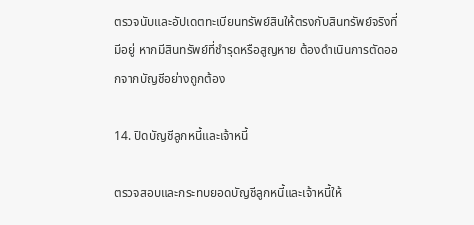ตรวจนับและอัปเดตทะเบียนทรัพย์สินให้ตรงกับสินทรัพย์จริงที่มีอยู่ หากมีสินทรัพย์ที่ชำรุดหรือสูญหาย ต้องดำเนินการตัดออกจากบัญชีอย่างถูกต้อง

14. ปิดบัญชีลูกหนี้และเจ้าหนี้

ตรวจสอบและกระทบยอดบัญชีลูกหนี้และเจ้าหนี้ให้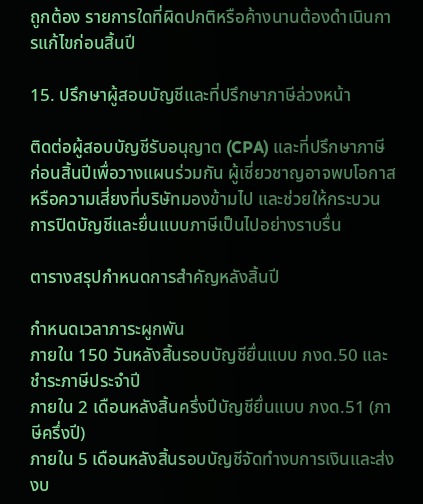ถูกต้อง รายการใดที่ผิดปกติหรือค้างนานต้องดำเนินการแก้ไขก่อนสิ้นปี

15. ปรึกษาผู้สอบบัญชีและที่ปรึกษาภาษีล่วงหน้า

ติดต่อผู้สอบบัญชีรับอนุญาต (CPA) และที่ปรึกษาภาษีก่อนสิ้นปีเพื่อวางแผนร่วมกัน ผู้เชี่ยวชาญอาจพบโอกาสหรือความเสี่ยงที่บริษัทมองข้ามไป และช่วยให้กระบวนการปิดบัญชีและยื่นแบบภาษีเป็นไปอย่างราบรื่น

ตารางสรุปกำหนดการสำคัญหลังสิ้นปี

กำหนดเวลาภาระผูกพัน
ภายใน 150 วันหลังสิ้นรอบบัญชียื่นแบบ ภงด.50 และชำระภาษีประจำปี
ภายใน 2 เดือนหลังสิ้นครึ่งปีบัญชียื่นแบบ ภงด.51 (ภาษีครึ่งปี)
ภายใน 5 เดือนหลังสิ้นรอบบัญชีจัดทำงบการเงินและส่งงบ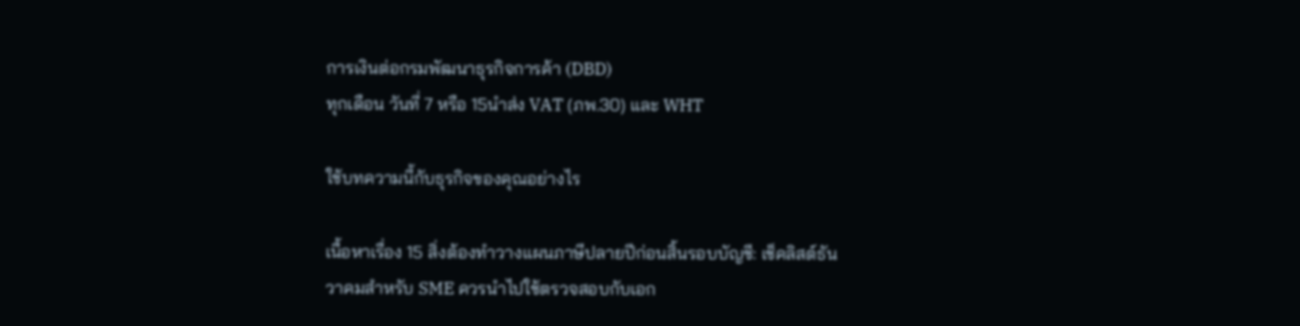การเงินต่อกรมพัฒนาธุรกิจการค้า (DBD)
ทุกเดือน วันที่ 7 หรือ 15นำส่ง VAT (ภพ.30) และ WHT

ใช้บทความนี้กับธุรกิจของคุณอย่างไร

เนื้อหาเรื่อง 15 สิ่งต้องทำวางแผนภาษีปลายปีก่อนสิ้นรอบบัญชี: เช็คลิสต์ธันวาคมสำหรับ SME ควรนำไปใช้ตรวจสอบกับเอก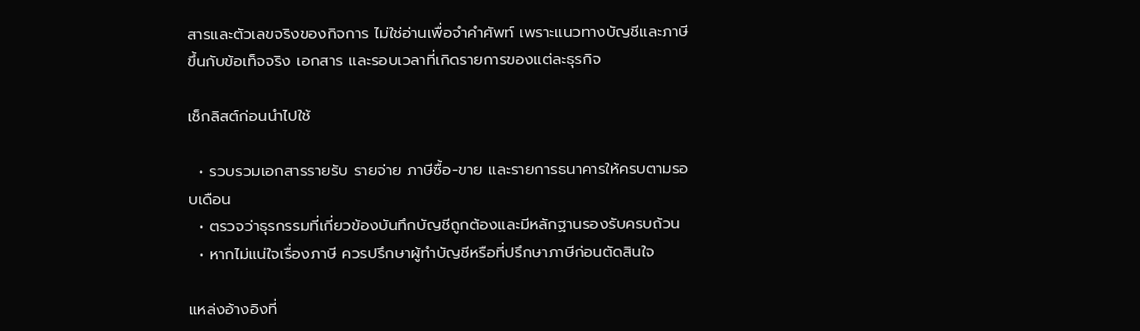สารและตัวเลขจริงของกิจการ ไม่ใช่อ่านเพื่อจำคำศัพท์ เพราะแนวทางบัญชีและภาษีขึ้นกับข้อเท็จจริง เอกสาร และรอบเวลาที่เกิดรายการของแต่ละธุรกิจ

เช็กลิสต์ก่อนนำไปใช้

  • รวบรวมเอกสารรายรับ รายจ่าย ภาษีซื้อ-ขาย และรายการธนาคารให้ครบตามรอบเดือน
  • ตรวจว่าธุรกรรมที่เกี่ยวข้องบันทึกบัญชีถูกต้องและมีหลักฐานรองรับครบถ้วน
  • หากไม่แน่ใจเรื่องภาษี ควรปรึกษาผู้ทำบัญชีหรือที่ปรึกษาภาษีก่อนตัดสินใจ

แหล่งอ้างอิงที่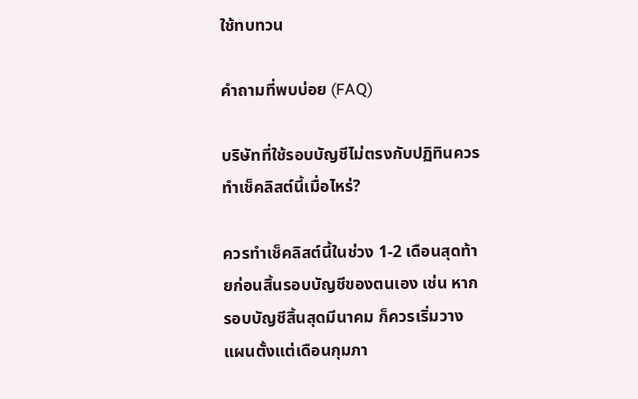ใช้ทบทวน

คำถามที่พบบ่อย (FAQ)

บริษัทที่ใช้รอบบัญชีไม่ตรงกับปฏิทินควรทำเช็คลิสต์นี้เมื่อไหร่?

ควรทำเช็คลิสต์นี้ในช่วง 1-2 เดือนสุดท้ายก่อนสิ้นรอบบัญชีของตนเอง เช่น หากรอบบัญชีสิ้นสุดมีนาคม ก็ควรเริ่มวางแผนตั้งแต่เดือนกุมภา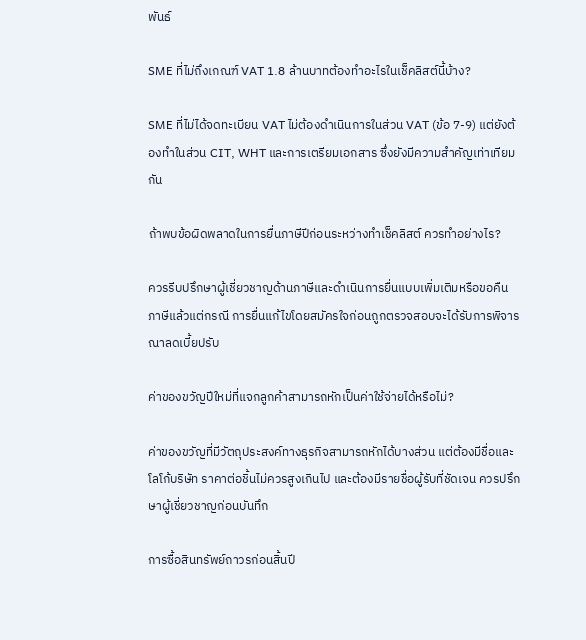พันธ์

SME ที่ไม่ถึงเกณฑ์ VAT 1.8 ล้านบาทต้องทำอะไรในเช็คลิสต์นี้บ้าง?

SME ที่ไม่ได้จดทะเบียน VAT ไม่ต้องดำเนินการในส่วน VAT (ข้อ 7-9) แต่ยังต้องทำในส่วน CIT, WHT และการเตรียมเอกสาร ซึ่งยังมีความสำคัญเท่าเทียมกัน

ถ้าพบข้อผิดพลาดในการยื่นภาษีปีก่อนระหว่างทำเช็คลิสต์ ควรทำอย่างไร?

ควรรีบปรึกษาผู้เชี่ยวชาญด้านภาษีและดำเนินการยื่นแบบเพิ่มเติมหรือขอคืนภาษีแล้วแต่กรณี การยื่นแก้ไขโดยสมัครใจก่อนถูกตรวจสอบจะได้รับการพิจารณาลดเบี้ยปรับ

ค่าของขวัญปีใหม่ที่แจกลูกค้าสามารถหักเป็นค่าใช้จ่ายได้หรือไม่?

ค่าของขวัญที่มีวัตถุประสงค์ทางธุรกิจสามารถหักได้บางส่วน แต่ต้องมีชื่อและโลโก้บริษัท ราคาต่อชิ้นไม่ควรสูงเกินไป และต้องมีรายชื่อผู้รับที่ชัดเจน ควรปรึกษาผู้เชี่ยวชาญก่อนบันทึก

การซื้อสินทรัพย์ถาวรก่อนสิ้นปี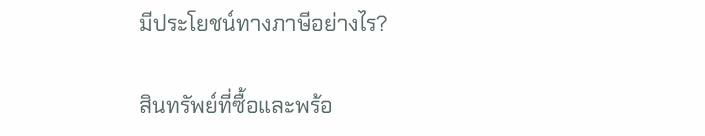มีประโยชน์ทางภาษีอย่างไร?

สินทรัพย์ที่ซื้อและพร้อ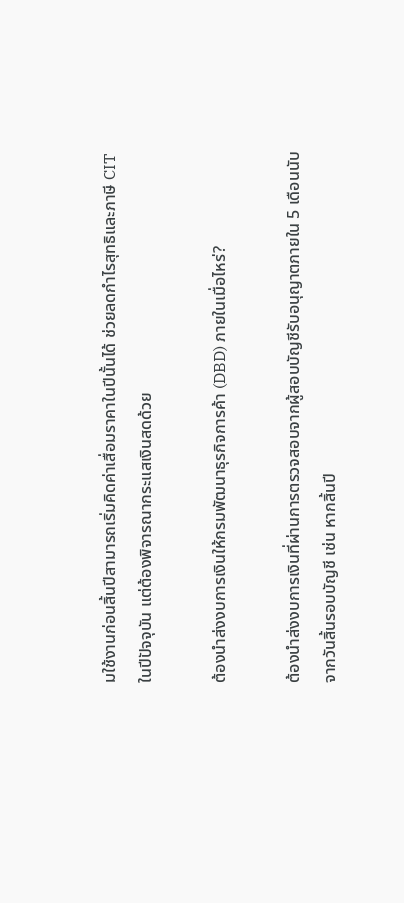มใช้งานก่อนสิ้นปีสามารถเริ่มคิดค่าเสื่อมราคาในปีนั้นได้ ช่วยลดกำไรสุทธิและภาษี CIT ในปีปัจจุบัน แต่ต้องพิจารณากระแสเงินสดด้วย

ต้องนำส่งงบการเงินให้กรมพัฒนาธุรกิจการค้า (DBD) ภายในเมื่อไหร่?

ต้องนำส่งงบการเงินที่ผ่านการตรวจสอบจากผู้สอบบัญชีรับอนุญาตภายใน 5 เดือนนับจากวันสิ้นรอบบัญชี เช่น หากสิ้นปี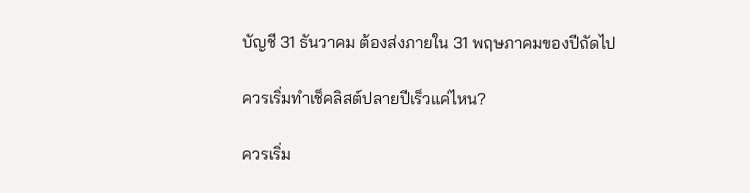บัญชี 31 ธันวาคม ต้องส่งภายใน 31 พฤษภาคมของปีถัดไป

ควรเริ่มทำเช็คลิสต์ปลายปีเร็วแค่ไหน?

ควรเริ่ม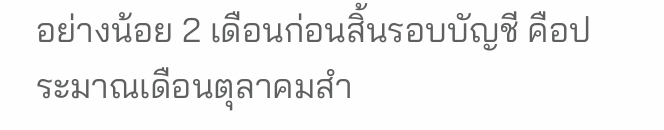อย่างน้อย 2 เดือนก่อนสิ้นรอบบัญชี คือประมาณเดือนตุลาคมสำ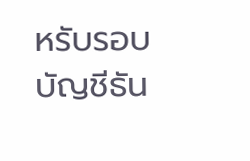หรับรอบบัญชีธัน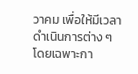วาคม เพื่อให้มีเวลาดำเนินการต่าง ๆ โดยเฉพาะกา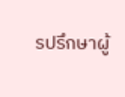รปรึกษาผู้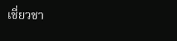เชี่ยวชา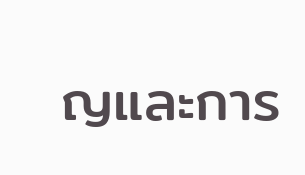ญและการ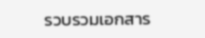รวบรวมเอกสาร